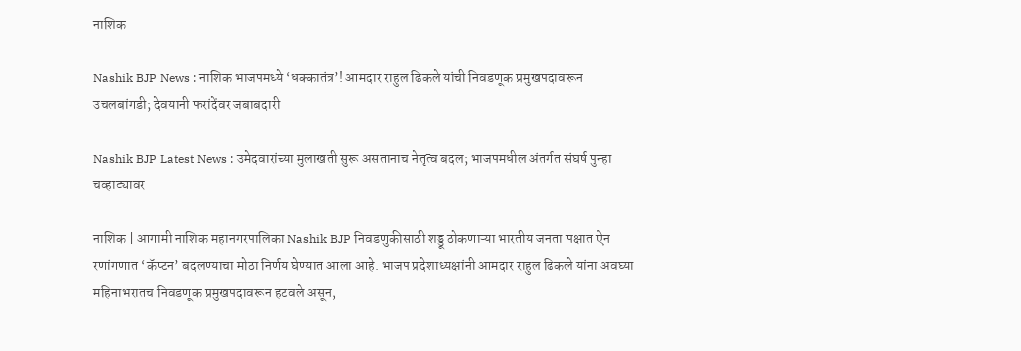नाशिक

Nashik BJP News : नाशिक भाजपमध्ये ‘धक्कातंत्र’! आमदार राहुल ढिकले यांची निवडणूक प्रमुखपदावरून उचलबांगडी; देवयानी फरांदेंवर जबाबदारी

Nashik BJP Latest News : उमेदवारांच्या मुलाखती सुरू असतानाच नेतृत्व बदल; भाजपमधील अंतर्गत संघर्ष पुन्हा चव्हाट्यावर

नाशिक | आगामी नाशिक महानगरपालिका Nashik BJP निवडणुकीसाठी शड्डू ठोकणाऱ्या भारतीय जनता पक्षात ऐन रणांगणात ‘कॅप्टन’ बदलण्याचा मोठा निर्णय घेण्यात आला आहे. भाजप प्रदेशाध्यक्षांनी आमदार राहुल ढिकले यांना अवघ्या महिनाभरातच निवडणूक प्रमुखपदावरून हटवले असून,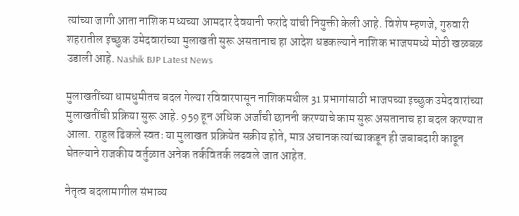त्यांच्या जागी आता नाशिक मध्यच्या आमदार देवयानी फरांदे यांची नियुक्ती केली आहे. विशेष म्हणजे, गुरुवारी शहरातील इच्छुक उमेदवारांच्या मुलाखती सुरू असतानाच हा आदेश धडकल्याने नाशिक भाजपमध्ये मोठी खळबळ उडाली आहे. Nashik BJP Latest News

मुलाखतींच्या धामधुमीतच बदल गेल्या रविवारपासून नाशिकमधील 31 प्रभागांसाठी भाजपच्या इच्छुक उमेदवारांच्या मुलाखतींची प्रक्रिया सुरू आहे. 959 हून अधिक अर्जांची छाननी करण्याचे काम सुरू असतानाच हा बदल करण्यात आला. राहुल ढिकले स्वतः या मुलाखत प्रक्रियेत सक्रीय होते, मात्र अचानक त्यांच्याकडून ही जबाबदारी काढून घेतल्याने राजकीय वर्तुळात अनेक तर्कवितर्क लढवले जात आहेत.

नेतृत्व बदलामागील संभाव्य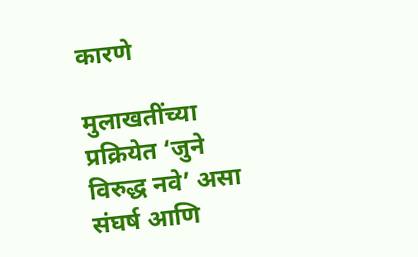कारणे

मुलाखतींच्या प्रक्रियेत ‘जुने विरुद्ध नवे’ असा संघर्ष आणि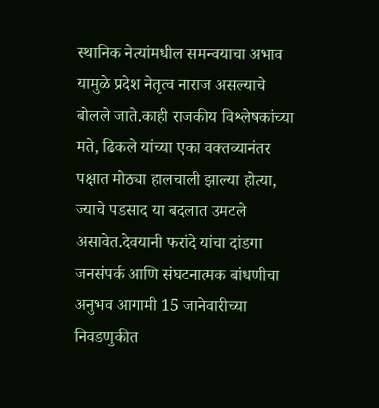स्थानिक नेत्यांमधील समन्वयाचा अभाव यामुळे प्रदेश नेतृत्व नाराज असल्याचे बोलले जाते.काही राजकीय विश्लेषकांच्या मते, ढिकले यांच्या एका वक्तव्यानंतर पक्षात मोठ्या हालचाली झाल्या होत्या, ज्याचे पडसाद या बदलात उमटले असावेत.देवयानी फरांदे यांचा दांडगा जनसंपर्क आणि संघटनात्मक बांधणीचा अनुभव आगामी 15 जानेवारीच्या निवडणुकीत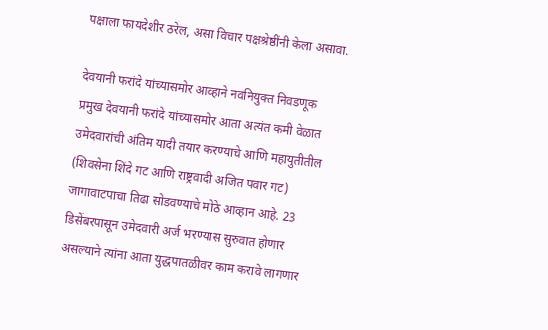पक्षाला फायदेशीर ठरेल, असा विचार पक्षश्रेष्ठींनी केला असावा.

देवयानी फरांदे यांच्यासमोर आव्हाने नवनियुक्त निवडणूक प्रमुख देवयानी फरांदे यांच्यासमोर आता अत्यंत कमी वेळात उमेदवारांची अंतिम यादी तयार करण्याचे आणि महायुतीतील (शिवसेना शिंदे गट आणि राष्ट्रवादी अजित पवार गट) जागावाटपाचा तिढा सोडवण्याचे मोठे आव्हान आहे. 23 डिसेंबरपासून उमेदवारी अर्ज भरण्यास सुरुवात होणार असल्याने त्यांना आता युद्धपातळीवर काम करावे लागणार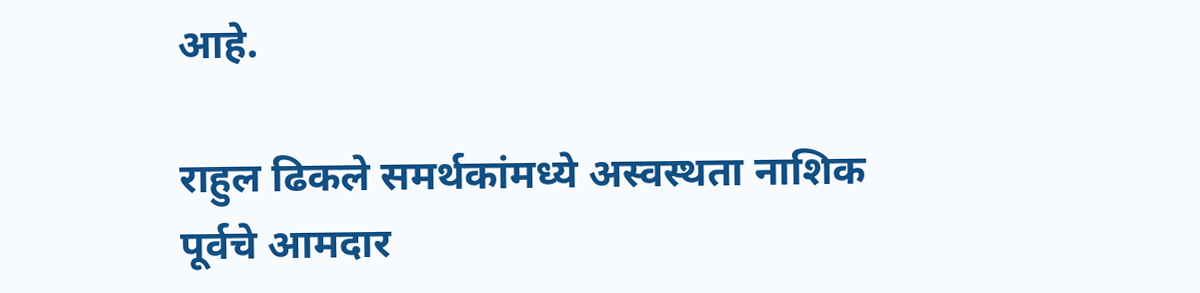आहे.

राहुल ढिकले समर्थकांमध्ये अस्वस्थता नाशिक पूर्वचे आमदार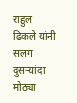राहुल ढिकले यांनी सलग दुसऱ्यांदा मोठ्या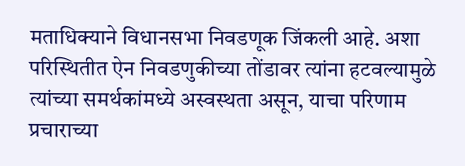मताधिक्याने विधानसभा निवडणूक जिंकली आहे. अशा परिस्थितीत ऐन निवडणुकीच्या तोंडावर त्यांना हटवल्यामुळे त्यांच्या समर्थकांमध्ये अस्वस्थता असून, याचा परिणाम प्रचाराच्या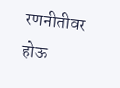रणनीतीवर होऊ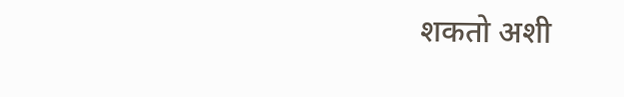शकतो अशी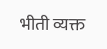भीती व्यक्त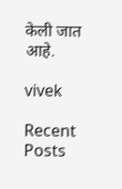केली जात आहे.

vivek

Recent Posts